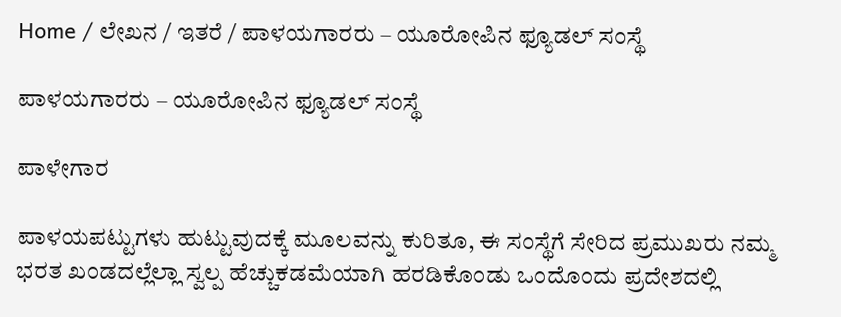Home / ಲೇಖನ / ಇತರೆ / ಪಾಳಯಗಾರರು – ಯೂರೋಪಿನ ಫ್ಯೂಡಲ್ ಸಂಸ್ಥೆ

ಪಾಳಯಗಾರರು – ಯೂರೋಪಿನ ಫ್ಯೂಡಲ್ ಸಂಸ್ಥೆ

ಪಾಳೇಗಾರ

ಪಾಳಯಪಟ್ಟುಗಳು ಹುಟ್ಟುವುದಕ್ಕೆ ಮೂಲವನ್ನು ಕುರಿತೂ, ಈ ಸಂಸ್ಥೆಗೆ ಸೇರಿದ ಪ್ರಮುಖರು ನಮ್ಮ ಭರತ ಖಂಡದಲ್ಲೆಲ್ಲಾ ಸ್ವಲ್ಪ ಹೆಚ್ಚುಕಡಮೆಯಾಗಿ ಹರಡಿಕೊಂಡು ಒಂದೊಂದು ಪ್ರದೇಶದಲ್ಲಿ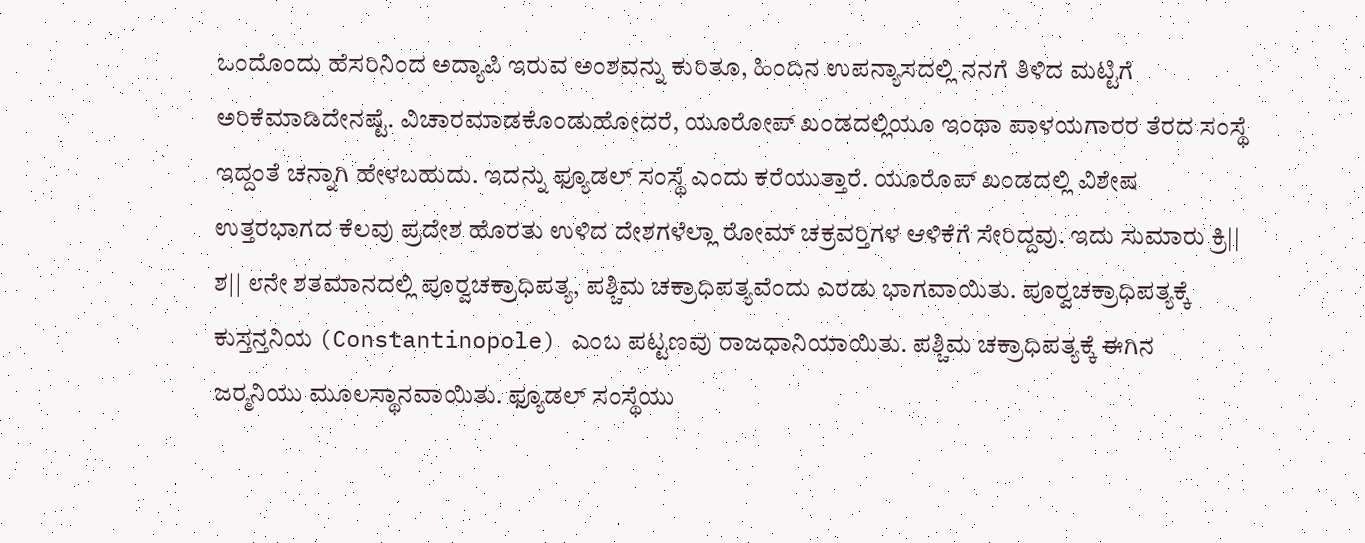ಒಂದೊಂದು ಹೆಸರಿನಿಂದ ಅದ್ಯಾಪಿ ಇರುವ ಅಂಶವನ್ನು ಕುರಿತೂ, ಹಿಂದಿನ ಉಪನ್ಯಾಸದಲ್ಲಿ ನನಗೆ ತಿಳಿದ ಮಟ್ಟಿಗೆ ಅರಿಕೆಮಾಡಿದೇನಷ್ಟೆ. ವಿಚಾರಮಾಡಕೊಂಡುಹೋದರೆ, ಯೂರೋಪ್ ಖಂಡದಲ್ಲಿಯೂ ಇಂಥಾ ಪಾಳಯಗಾರರ ತೆರದ ಸಂಸ್ಥೆ ಇದ್ದಂತೆ ಚನ್ನಾಗಿ ಹೇಳಬಹುದು. ಇದನ್ನು ಫ್ಯೂಡಲ್ ಸಂಸ್ಥೆ ಎಂದು ಕರೆಯುತ್ತಾರೆ. ಯೂರೊಪ್ ಖಂಡದಲ್ಲಿ ವಿಶೇಷ ಉತ್ತರಭಾಗದ ಕೆಲವು ಪ್ರದೇಶ ಹೊರತು ಉಳಿದ ದೇಶಗಳೆಲ್ಲಾ ರೋಮ್ ಚಕ್ರವರ್‍ತಿಗಳ ಆಳಿಕೆಗೆ ಸೇರಿದ್ದವು. ಇದು ಸುಮಾರು ಕ್ರಿ|| ಶ|| ೮ನೇ ಶತಮಾನದಲ್ಲಿ ಪೂರ್‍ವಚಕ್ರಾಧಿಪತ್ಯ, ಪಶ್ಚಿಮ ಚಕ್ರಾಧಿಪತ್ಯವೆಂದು ಎರಡು ಭಾಗವಾಯಿತು. ಪೂರ್‍ವಚಕ್ರಾಧಿಪತ್ಯಕ್ಕೆ ಕುಸ್ತನ್ತನಿಯ (Constantinopole) ಎಂಬ ಪಟ್ಟಣವು ರಾಜಧಾನಿಯಾಯಿತು. ಪಶ್ಚಿಮ ಚಕ್ರಾಧಿಪತ್ಯಕ್ಕೆ ಈಗಿನ ಜರ್‍ಮನಿಯು ಮೂಲಸ್ಥಾನವಾಯಿತು. ಫ್ಯೂಡಲ್ ಸಂಸ್ಥೆಯು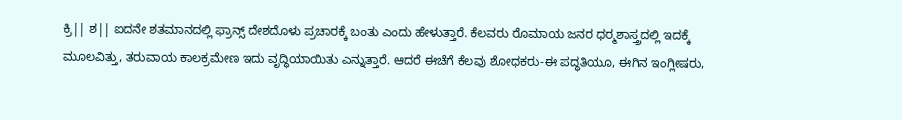ಕ್ರಿ|| ಶ|| ಐದನೇ ಶತಮಾನದಲ್ಲಿ ಫ್ರಾನ್ಸ್ ದೇಶದೊಳು ಪ್ರಚಾರಕ್ಕೆ ಬಂತು ಎಂದು ಹೇಳುತ್ತಾರೆ. ಕೆಲವರು ರೊಮಾಯ ಜನರ ಧರ್‍ಮಶಾಸ್ತ್ರದಲ್ಲಿ ಇದಕ್ಕೆ ಮೂಲವಿತ್ತು, ತರುವಾಯ ಕಾಲಕ್ರಮೇಣ ಇದು ವೃದ್ಧಿಯಾಯಿತು ಎನ್ನುತ್ತಾರೆ. ಆದರೆ ಈಚೆಗೆ ಕೆಲವು ಶೋಧಕರು-ಈ ಪದ್ಧತಿಯೂ, ಈಗಿನ ಇಂಗ್ಲೀಷರು,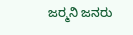ಜರ್‍ಮನಿ ಜನರು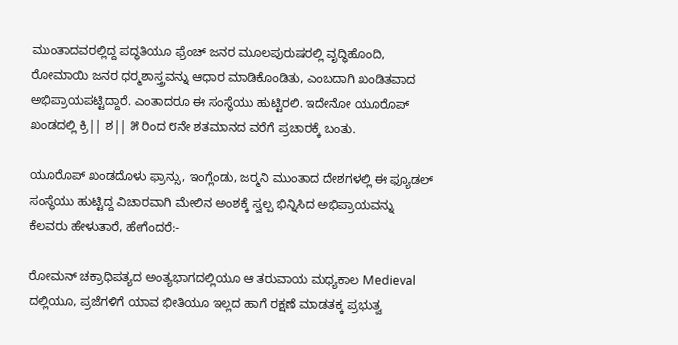ಮುಂತಾದವರಲ್ಲಿದ್ದ ಪದ್ಧತಿಯೂ ಫ್ರೆಂಚ್ ಜನರ ಮೂಲಪುರುಷರಲ್ಲಿ ವೃದ್ಧಿಹೊಂದಿ, ರೋಮಾಯಿ ಜನರ ಧರ್‍ಮಶಾಸ್ತ್ರವನ್ನು ಆಧಾರ ಮಾಡಿಕೊಂಡಿತು, ಎಂಬದಾಗಿ ಖಂಡಿತವಾದ ಅಭಿಪ್ರಾಯಪಟ್ಟಿದ್ದಾರೆ. ಎಂತಾದರೂ ಈ ಸಂಸ್ಥೆಯು ಹುಟ್ಟಿರಲಿ. ಇದೇನೋ ಯೂರೊಪ್ ಖಂಡದಲ್ಲಿ ಕ್ರಿ|| ಶ|| ೫ ರಿಂದ ೮ನೇ ಶತಮಾನದ ವರೆಗೆ ಪ್ರಚಾರಕ್ಕೆ ಬಂತು.

ಯೂರೊಪ್ ಖಂಡದೊಳು ಫ್ರಾನ್ಸು, ಇಂಗ್ಲೆಂಡು, ಜರ್‍ಮನಿ ಮುಂತಾದ ದೇಶಗಳಲ್ಲಿ ಈ ಫ್ಯೂಡಲ್ ಸಂಸ್ಥೆಯು ಹುಟ್ಟಿದ್ದ ವಿಚಾರವಾಗಿ ಮೇಲಿನ ಅಂಶಕ್ಕೆ ಸ್ವಲ್ಪ ಭಿನ್ನಿಸಿದ ಅಭಿಪ್ರಾಯವನ್ನು ಕೆಲವರು ಹೇಳುತಾರೆ, ಹೇಗೆಂದರೆ:-

ರೋಮನ್ ಚಕ್ರಾಧಿಪತ್ಯದ ಅಂತ್ಯಭಾಗದಲ್ಲಿಯೂ ಆ ತರುವಾಯ ಮಧ್ಯಕಾಲ Medieval ದಲ್ಲಿಯೂ, ಪ್ರಜೆಗಳಿಗೆ ಯಾವ ಭೀತಿಯೂ ಇಲ್ಲದ ಹಾಗೆ ರಕ್ಷಣೆ ಮಾಡತಕ್ಕ ಪ್ರಭುತ್ವ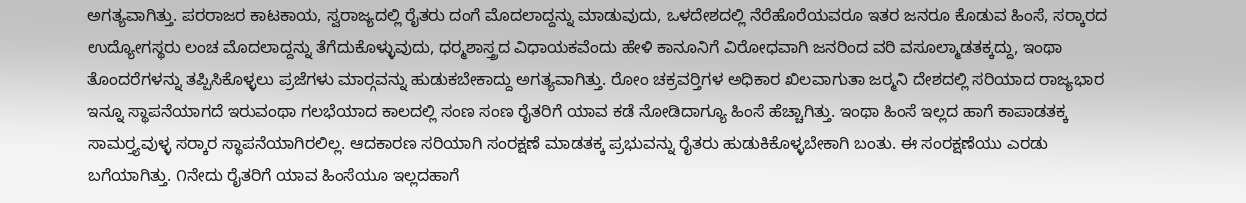ಅಗತ್ಯವಾಗಿತ್ತು. ಪರರಾಜರ ಕಾಟಕಾಯ, ಸ್ವರಾಜ್ಯದಲ್ಲಿ ರೈತರು ದಂಗೆ ಮೊದಲಾದ್ದನ್ನು ಮಾಡುವುದು, ಒಳದೇಶದಲ್ಲಿ ನೆರೆಹೊರೆಯವರೂ ಇತರ ಜನರೂ ಕೊಡುವ ಹಿಂಸೆ, ಸರ್‍ಕಾರದ ಉದ್ಯೋಗಸ್ಥರು ಲಂಚ ಮೊದಲಾದ್ದನ್ನು ತೆಗೆದುಕೊಳ್ಳುವುದು, ಧರ್‍ಮಶಾಸ್ತ್ರದ ವಿಧಾಯಕವೆಂದು ಹೇಳಿ ಕಾನೂನಿಗೆ ವಿರೋಧವಾಗಿ ಜನರಿಂದ ವರಿ ವಸೂಲ್ಮಾಡತಕ್ಕದ್ದು, ಇಂಥಾ ತೊಂದರೆಗಳನ್ನು ತಪ್ಪಿಸಿಕೊಳ್ಳಲು ಪ್ರಜೆಗಳು ಮಾರ್‍ಗವನ್ನು ಹುಡುಕಬೇಕಾದ್ದು ಅಗತ್ಯವಾಗಿತ್ತು. ರೋಂ ಚಕ್ರವರ್‍ತಿಗಳ ಅಧಿಕಾರ ಖಿಲವಾಗುತಾ ಜರ್‍ಮನಿ ದೇಶದಲ್ಲಿ ಸರಿಯಾದ ರಾಜ್ಯಭಾರ ಇನ್ನೂ ಸ್ಥಾಪನೆಯಾಗದೆ ಇರುವಂಥಾ ಗಲಭೆಯಾದ ಕಾಲದಲ್ಲಿ ಸಂಣ ಸಂಣ ರೈತರಿಗೆ ಯಾವ ಕಡೆ ನೋಡಿದಾಗ್ಯೂ ಹಿಂಸೆ ಹೆಚ್ಚಾಗಿತ್ತು. ಇಂಥಾ ಹಿಂಸೆ ಇಲ್ಲದ ಹಾಗೆ ಕಾಪಾಡತಕ್ಕ ಸಾಮರ್‍ತ್ಯವುಳ್ಳ ಸರ್‍ಕಾರ ಸ್ಥಾಪನೆಯಾಗಿರಲಿಲ್ಲ. ಆದಕಾರಣ ಸರಿಯಾಗಿ ಸಂರಕ್ಷಣೆ ಮಾಡತಕ್ಕ ಪ್ರಭುವನ್ನು ರೈತರು ಹುಡುಕಿಕೊಳ್ಳಬೇಕಾಗಿ ಬಂತು. ಈ ಸಂರಕ್ಷಣೆಯು ಎರಡು ಬಗೆಯಾಗಿತ್ತು. ೧ನೇದು ರೈತರಿಗೆ ಯಾವ ಹಿಂಸೆಯೂ ಇಲ್ಲದಹಾಗೆ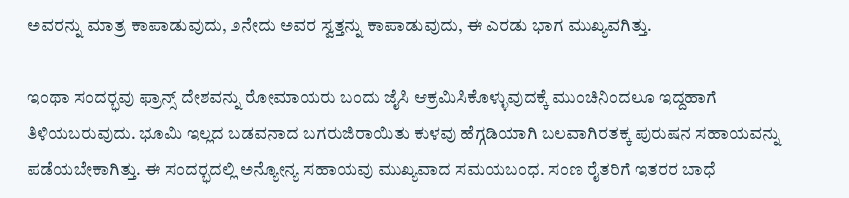ಅವರನ್ನು ಮಾತ್ರ ಕಾಪಾಡುವುದು, ೨ನೇದು ಅವರ ಸ್ವತ್ತನ್ನು ಕಾಪಾಡುವುದು, ಈ ಎರಡು ಭಾಗ ಮುಖ್ಯವಗಿತ್ತು.

ಇಂಥಾ ಸಂದರ್‍ಭವು ಫ್ರಾನ್ಸ್ ದೇಶವನ್ನು ರೋಮಾಯರು ಬಂದು ಜೈಸಿ ಆಕ್ರಮಿಸಿಕೊಳ್ಳುವುದಕ್ಕೆ ಮುಂಚಿನಿಂದಲೂ ಇದ್ದಹಾಗೆ ತಿಳಿಯಬರುವುದು. ಭೂಮಿ ಇಲ್ಲದ ಬಡವನಾದ ಬಗರುಜಿರಾಯಿತು ಕುಳವು ಹೆಗ್ಗಡಿಯಾಗಿ ಬಲವಾಗಿರತಕ್ಕ ಪುರುಷನ ಸಹಾಯವನ್ನು ಪಡೆಯಬೇಕಾಗಿತ್ತು. ಈ ಸಂದರ್‍ಭದಲ್ಲಿ ಅನ್ಯೋನ್ಯ ಸಹಾಯವು ಮುಖ್ಯವಾದ ಸಮಯಬಂಧ. ಸಂಣ ರೈತರಿಗೆ ಇತರರ ಬಾಧೆ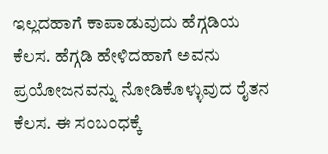ಇಲ್ಲದಹಾಗೆ ಕಾಪಾಡುವುದು ಹೆಗ್ಗಡಿಯ ಕೆಲಸ. ಹೆಗ್ಗಡಿ ಹೇಳಿದಹಾಗೆ ಅವನು ಪ್ರಯೋಜನವನ್ನು ನೋಡಿಕೊಳ್ಳುವುದ ರೈತನ ಕೆಲಸ. ಈ ಸಂಬಂಧಕ್ಕೆ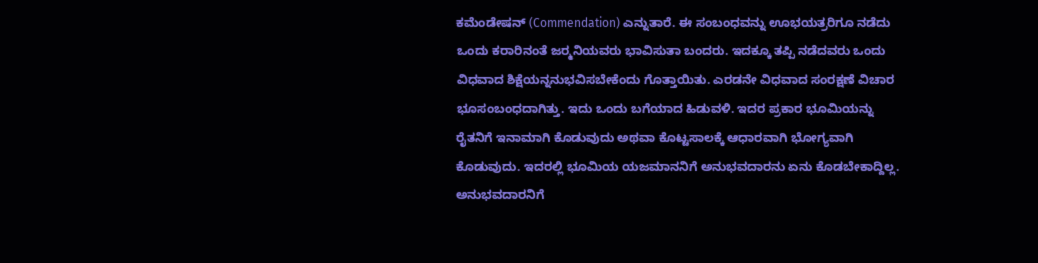ಕಮೆಂಡೇಷನ್ (Commendation) ಎನ್ನುತಾರೆ. ಈ ಸಂಬಂಧವನ್ನು ಊಭಯತ್ರರಿಗೂ ನಡೆದು ಒಂದು ಕರಾರಿನಂತೆ ಜರ್‍ಮನಿಯವರು ಭಾವಿಸುತಾ ಬಂದರು. ಇದಕ್ಕೂ ತಪ್ಪಿ ನಡೆದವರು ಒಂದು ವಿಧವಾದ ಶಿಕ್ಷೆಯನ್ನನುಭವಿಸಬೇಕೆಂದು ಗೊತ್ತಾಯಿತು. ಎರಡನೇ ವಿಧವಾದ ಸಂರಕ್ಷಣೆ ವಿಚಾರ ಭೂಸಂಬಂಧದಾಗಿತ್ತು. ಇದು ಒಂದು ಬಗೆಯಾದ ಹಿಡುವಳಿ. ಇದರ ಪ್ರಕಾರ ಭೂಮಿಯನ್ನು ರೈತನಿಗೆ ಇನಾಮಾಗಿ ಕೊಡುವುದು ಅಥವಾ ಕೊಟ್ಟಸಾಲಕ್ಕೆ ಆಧಾರವಾಗಿ ಭೋಗ್ಯವಾಗಿ ಕೊಡುವುದು. ಇದರಲ್ಲಿ ಭೂಮಿಯ ಯಜಮಾನನಿಗೆ ಅನುಭವದಾರನು ಏನು ಕೊಡಬೇಕಾದ್ದಿಲ್ಲ. ಅನುಭವದಾರನಿಗೆ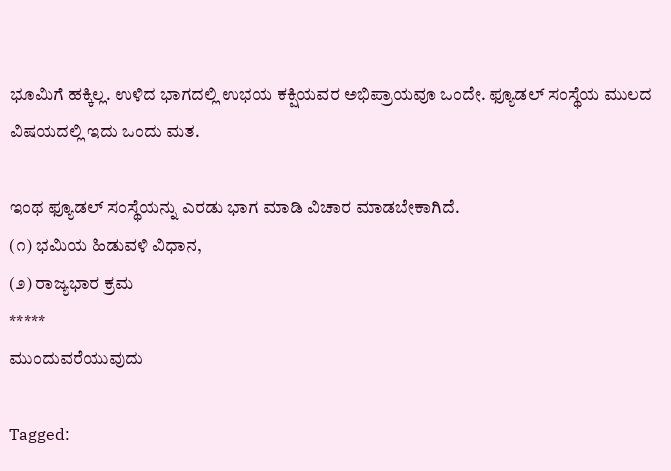ಭೂಮಿಗೆ ಹಕ್ಕಿಲ್ಲ. ಉಳಿದ ಭಾಗದಲ್ಲಿ ಉಭಯ ಕಕ್ಷಿಯವರ ಅಭಿಪ್ರಾಯವೂ ಒಂದೇ. ಫ್ಯೂಡಲ್ ಸಂಸ್ಥೆಯ ಮುಲದ ವಿಷಯದಲ್ಲಿ ಇದು ಒಂದು ಮತ.

ಇಂಥ ಫ್ಯೂಡಲ್ ಸಂಸ್ಥೆಯನ್ನು ಎರಡು ಭಾಗ ಮಾಡಿ ವಿಚಾರ ಮಾಡಬೇಕಾಗಿದೆ.
(೧) ಭಮಿಯ ಹಿಡುವಳಿ ವಿಧಾನ,
(೨) ರಾಜ್ಯಭಾರ ಕ್ರಮ
*****
ಮುಂದುವರೆಯುವುದು

Tagged: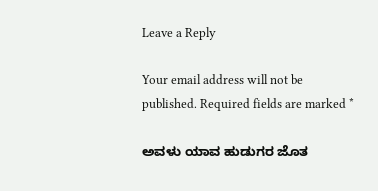Leave a Reply

Your email address will not be published. Required fields are marked *

ಅವಳು ಯಾವ ಹುಡುಗರ ಜೊತ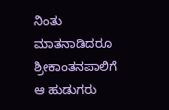ನಿಂತು ಮಾತನಾಡಿದರೂ ಶ್ರೀಕಾಂತನಪಾಲಿಗೆ ಆ ಹುಡುಗರು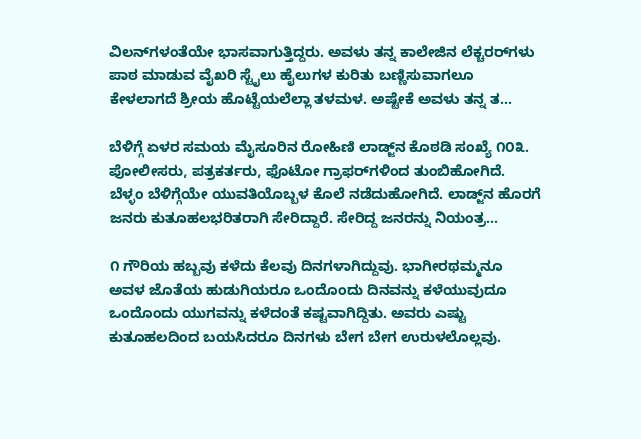ವಿಲನ್‌ಗಳಂತೆಯೇ ಭಾಸವಾಗುತ್ತಿದ್ದರು. ಅವಳು ತನ್ನ ಕಾಲೇಜಿನ ಲೆಕ್ಚರರ್‌ಗಳು ಪಾಠ ಮಾಡುವ ವೈಖರಿ ಸ್ಟೈಲು ಹೈಲುಗಳ ಕುರಿತು ಬಣ್ಣಿಸುವಾಗಲೂ ಕೇಳಲಾಗದೆ ಶ್ರೀಯ ಹೊಟ್ಟೆಯಲೆಲ್ಲಾ ತಳಮಳ. ಅಷ್ಟೇಕೆ ಅವಳು ತನ್ನ ತ...

ಬೆಳಿಗ್ಗೆ ಏಳರ ಸಮಯ ಮೈಸೂರಿನ ರೋಹಿಣಿ ಲಾಡ್ಜ್‌ನ ಕೊಠಡಿ ಸಂಖ್ಯೆ ೧೦೩. ಪೋಲೀಸರು, ಪತ್ರಕರ್ತರು, ಫೊಟೋ ಗ್ರಾಫರ್‌ಗಳಿಂದ ತುಂಬಿಹೋಗಿದೆ. ಬೆಳ್ಳಂ ಬೆಳಿಗ್ಗೆಯೇ ಯುವತಿಯೊಬ್ಬಳ ಕೊಲೆ ನಡೆದುಹೋಗಿದೆ. ಲಾಡ್ಜ್‌ನ ಹೊರಗೆ ಜನರು ಕುತೂಹಲಭರಿತರಾಗಿ ಸೇರಿದ್ದಾರೆ. ಸೇರಿದ್ದ ಜನರನ್ನು ನಿಯಂತ್ರ...

೧ ಗೌರಿಯ ಹಬ್ಬವು ಕಳೆದು ಕೆಲವು ದಿನಗಳಾಗಿದ್ದುವು. ಭಾಗೀರಥಮ್ಮನೂ ಅವಳ ಜೊತೆಯ ಹುಡುಗಿಯರೂ ಒಂದೊಂದು ದಿನವನ್ನು ಕಳೆಯುವುದೂ ಒಂದೊಂದು ಯುಗವನ್ನು ಕಳೆದಂತೆ ಕಷ್ಟವಾಗಿದ್ದಿತು. ಅವರು ಎಷ್ಟು ಕುತೂಹಲದಿಂದ ಬಯಸಿದರೂ ದಿನಗಳು ಬೇಗ ಬೇಗ ಉರುಳಲೊಲ್ಲವು.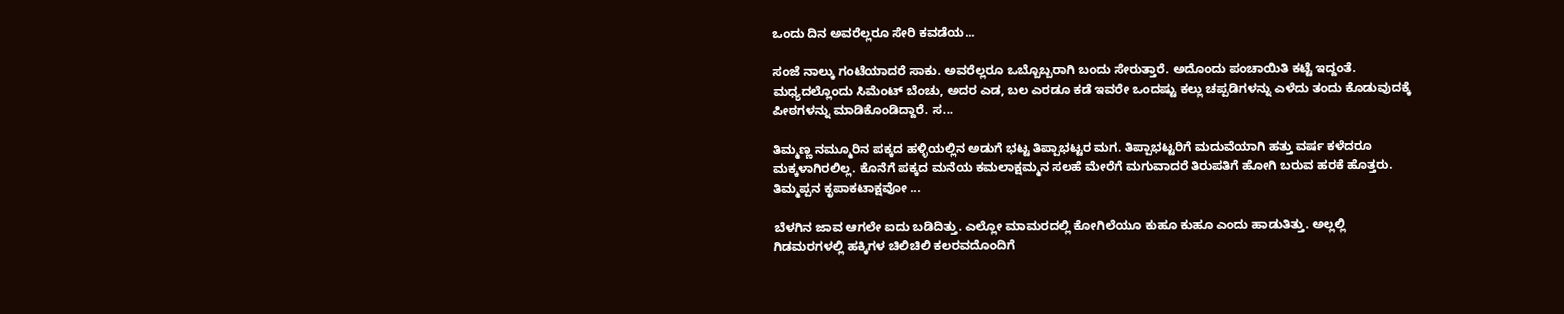ಒಂದು ದಿನ ಅವರೆಲ್ಲರೂ ಸೇರಿ ಕವಡೆಯ...

ಸಂಜೆ ನಾಲ್ಕು ಗಂಟೆಯಾದರೆ ಸಾಕು. ಅವರೆಲ್ಲರೂ ಒಬ್ಬೊಬ್ಬರಾಗಿ ಬಂದು ಸೇರುತ್ತಾರೆ. ಅದೊಂದು ಪಂಚಾಯಿತಿ ಕಟ್ಟೆ ಇದ್ದಂತೆ. ಮಧ್ಯದಲ್ಲೊಂದು ಸಿಮೆಂಟ್ ಬೆಂಚು, ಅದರ ಎಡ, ಬಲ ಎರಡೂ ಕಡೆ ಇವರೇ ಒಂದಷ್ಟು ಕಲ್ಲು ಚಪ್ಪಡಿಗಳನ್ನು ಎಳೆದು ತಂದು ಕೊಡುವುದಕ್ಕೆ ಪೀಠಗಳನ್ನು ಮಾಡಿಕೊಂಡಿದ್ದಾರೆ. ಸ...

ತಿಮ್ಮಣ್ಣ ನಮ್ಮೂರಿನ ಪಕ್ಕದ ಹಳ್ಳಿಯಲ್ಲಿನ ಅಡುಗೆ ಭಟ್ಟ ತಿಪ್ಪಾಭಟ್ಟರ ಮಗ. ತಿಪ್ಪಾಭಟ್ಟರಿಗೆ ಮದುವೆಯಾಗಿ ಹತ್ತು ವರ್ಷ ಕಳೆದರೂ ಮಕ್ಕಳಾಗಿರಲಿಲ್ಲ. ಕೊನೆಗೆ ಪಕ್ಕದ ಮನೆಯ ಕಮಲಾಕ್ಷಮ್ಮನ ಸಲಹೆ ಮೇರೆಗೆ ಮಗುವಾದರೆ ತಿರುಪತಿಗೆ ಹೋಗಿ ಬರುವ ಹರಕೆ ಹೊತ್ತರು. ತಿಮ್ಮಪ್ಪನ ಕೃಪಾಕಟಾಕ್ಷವೋ ...

ಬೆಳಗಿನ ಜಾವ ಆಗಲೇ ಐದು ಬಡಿದಿತ್ತು. ಎಲ್ಲೋ ಮಾಮರದಲ್ಲಿ ಕೋಗಿಲೆಯೂ ಕುಹೂ ಕುಹೂ ಎಂದು ಹಾಡುತಿತ್ತು. ಅಲ್ಲಲ್ಲಿ ಗಿಡಮರಗಳಲ್ಲಿ ಹಕ್ಕಿಗಳ ಚಿಲಿಚಿಲಿ ಕಲರವದೊಂದಿಗೆ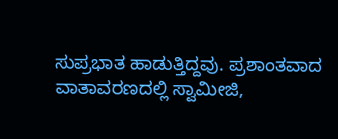ಸುಪ್ರಭಾತ ಹಾಡುತ್ತಿದ್ದವು. ಪ್ರಶಾಂತವಾದ ವಾತಾವರಣದಲ್ಲಿ ಸ್ವಾಮೀಜಿ,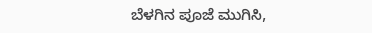ಬೆಳಗಿನ ಪೂಜೆ ಮುಗಿಸಿ,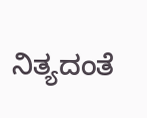ನಿತ್ಯದಂತೆ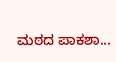ಮಠದ ಪಾಕಶಾ...